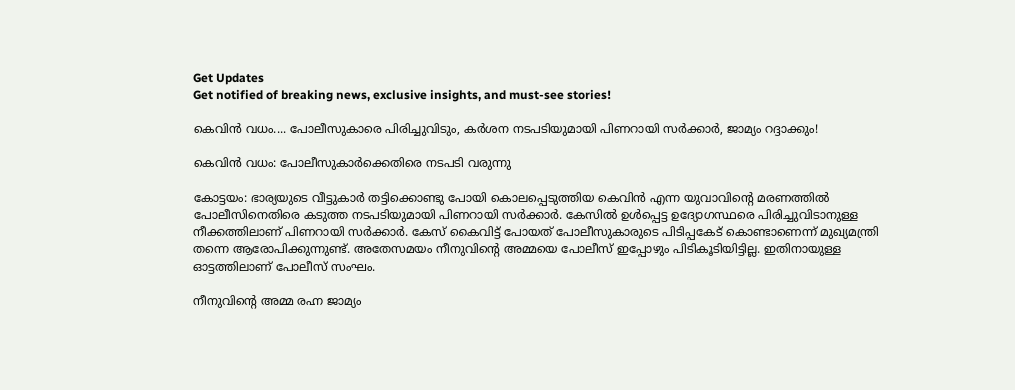Get Updates
Get notified of breaking news, exclusive insights, and must-see stories!

കെവിന്‍ വധം.... പോലീസുകാരെ പിരിച്ചുവിടും, കര്‍ശന നടപടിയുമായി പിണറായി സര്‍ക്കാര്‍, ജാമ്യം റദ്ദാക്കും!

കെവിന്‍ വധം: പോലീസുകാര്‍ക്കെതിരെ നടപടി വരുന്നു

കോട്ടയം: ഭാര്യയുടെ വീട്ടുകാര്‍ തട്ടിക്കൊണ്ടു പോയി കൊലപ്പെടുത്തിയ കെവിന്‍ എന്ന യുവാവിന്റെ മരണത്തില്‍ പോലീസിനെതിരെ കടുത്ത നടപടിയുമായി പിണറായി സര്‍ക്കാര്‍. കേസില്‍ ഉള്‍പ്പെട്ട ഉദ്യോഗസ്ഥരെ പിരിച്ചുവിടാനുള്ള നീക്കത്തിലാണ് പിണറായി സര്‍ക്കാര്‍. കേസ് കൈവിട്ട് പോയത് പോലീസുകാരുടെ പിടിപ്പകേട് കൊണ്ടാണെന്ന് മുഖ്യമന്ത്രി തന്നെ ആരോപിക്കുന്നുണ്ട്. അതേസമയം നീനുവിന്റെ അമ്മയെ പോലീസ് ഇപ്പോഴും പിടികൂടിയിട്ടില്ല. ഇതിനായുള്ള ഓട്ടത്തിലാണ് പോലീസ് സംഘം.

നീനുവിന്റെ അമ്മ രഹ്ന ജാമ്യം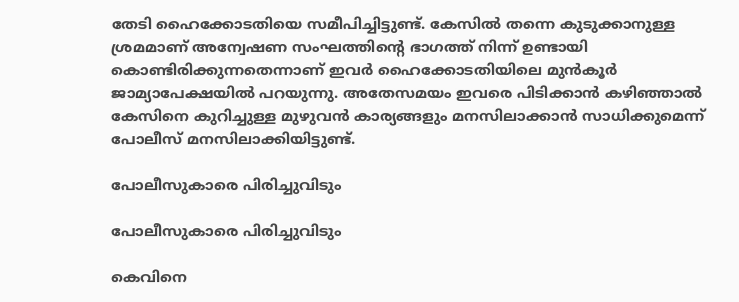തേടി ഹൈക്കോടതിയെ സമീപിച്ചിട്ടുണ്ട്. കേസില്‍ തന്നെ കുടുക്കാനുള്ള ശ്രമമാണ് അന്വേഷണ സംഘത്തിന്റെ ഭാഗത്ത് നിന്ന് ഉണ്ടായി കൊണ്ടിരിക്കുന്നതെന്നാണ് ഇവര്‍ ഹൈക്കോടതിയിലെ മുന്‍കൂര്‍ ജാമ്യാപേക്ഷയില്‍ പറയുന്നു. അതേസമയം ഇവരെ പിടിക്കാന്‍ കഴിഞ്ഞാല്‍ കേസിനെ കുറിച്ചുള്ള മുഴുവന്‍ കാര്യങ്ങളും മനസിലാക്കാന്‍ സാധിക്കുമെന്ന് പോലീസ് മനസിലാക്കിയിട്ടുണ്ട്.

പോലീസുകാരെ പിരിച്ചുവിടും

പോലീസുകാരെ പിരിച്ചുവിടും

കെവിനെ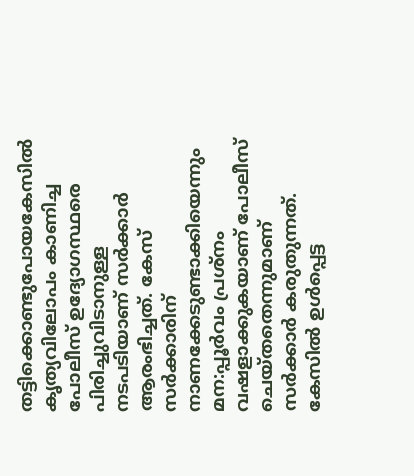തട്ടിക്കൊണ്ടുപോയകേസില്‍ കൃത്യവിലോപം കാണിച്ച പോലീസ് ഉദ്യോഗസ്ഥരെ പിരിച്ചുവിടാനുള്ള നടപടിയാണ് സര്‍ക്കാര്‍ ആരംഭിച്ചത്. കേസ് സര്‍ക്കാരിന് നാണക്കേടുണ്ടാക്കിയെന്നും മന:പ്പൂര്‍വം പ്രശ്‌നം വഷളാക്കുകയാണ് പോലീസ് ചെയ്തതെന്നുമാണ് സര്‍ക്കാര്‍ കരുതുന്നത്. കേസില്‍ ഉള്‍പ്പെട്ട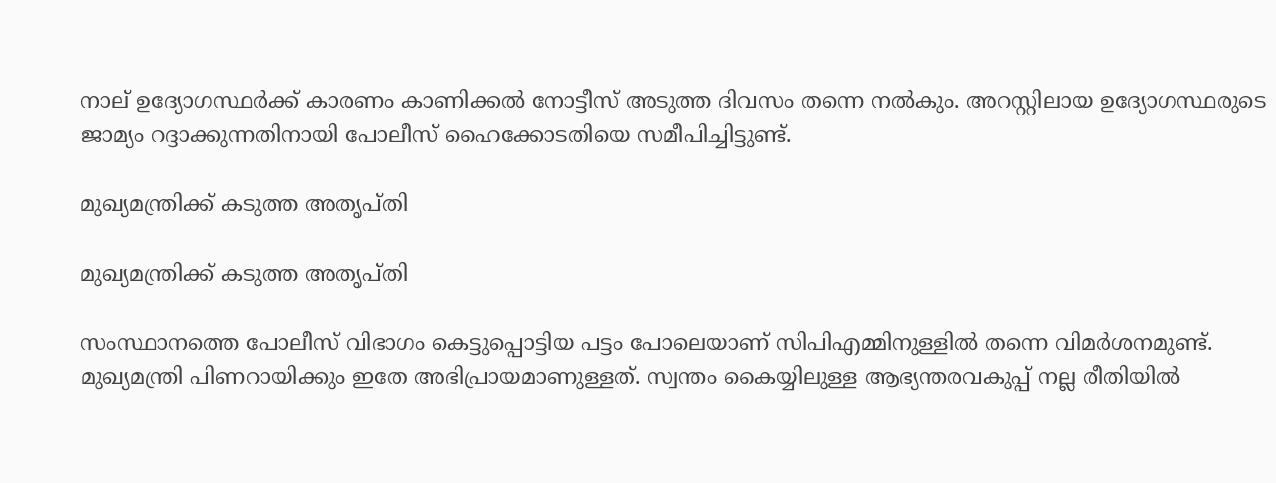നാല് ഉദ്യോഗസ്ഥര്‍ക്ക് കാരണം കാണിക്കല്‍ നോട്ടീസ് അടുത്ത ദിവസം തന്നെ നല്‍കും. അറസ്റ്റിലായ ഉദ്യോഗസ്ഥരുടെ ജാമ്യം റദ്ദാക്കുന്നതിനായി പോലീസ് ഹൈക്കോടതിയെ സമീപിച്ചിട്ടുണ്ട്.

മുഖ്യമന്ത്രിക്ക് കടുത്ത അതൃപ്തി

മുഖ്യമന്ത്രിക്ക് കടുത്ത അതൃപ്തി

സംസ്ഥാനത്തെ പോലീസ് വിഭാഗം കെട്ടുപ്പൊട്ടിയ പട്ടം പോലെയാണ് സിപിഎമ്മിനുള്ളില്‍ തന്നെ വിമര്‍ശനമുണ്ട്. മുഖ്യമന്ത്രി പിണറായിക്കും ഇതേ അഭിപ്രായമാണുള്ളത്. സ്വന്തം കൈയ്യിലുള്ള ആഭ്യന്തരവകുപ്പ് നല്ല രീതിയില്‍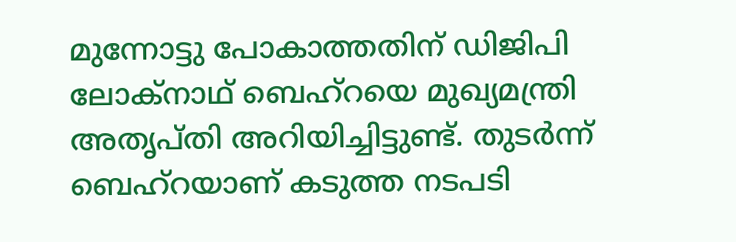മുന്നോട്ടു പോകാത്തതിന് ഡിജിപി ലോക്‌നാഥ് ബെഹ്‌റയെ മുഖ്യമന്ത്രി അതൃപ്തി അറിയിച്ചിട്ടുണ്ട്. തുടര്‍ന്ന് ബെഹ്‌റയാണ് കടുത്ത നടപടി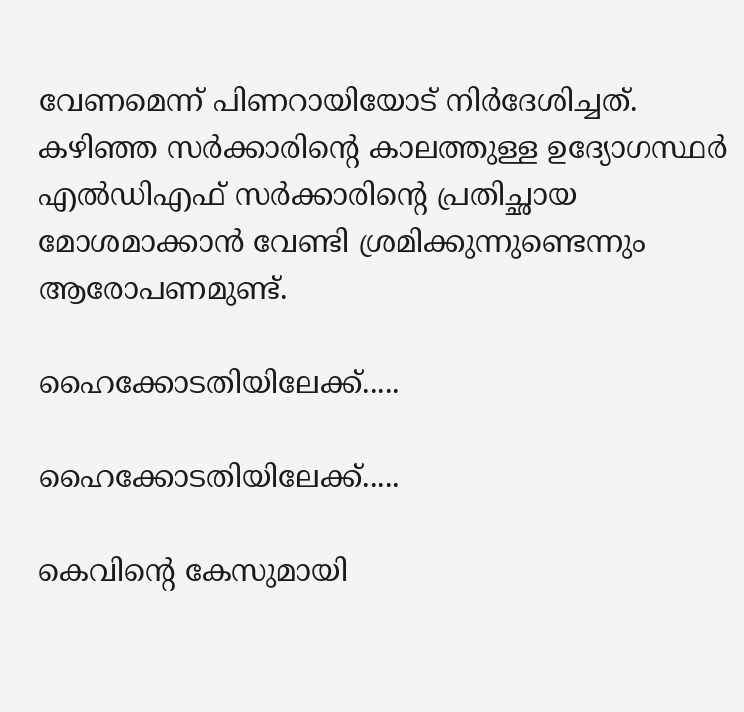വേണമെന്ന് പിണറായിയോട് നിര്‍ദേശിച്ചത്. കഴിഞ്ഞ സര്‍ക്കാരിന്റെ കാലത്തുള്ള ഉദ്യോഗസ്ഥര്‍ എല്‍ഡിഎഫ് സര്‍ക്കാരിന്റെ പ്രതിച്ഛായ മോശമാക്കാന്‍ വേണ്ടി ശ്രമിക്കുന്നുണ്ടെന്നും ആരോപണമുണ്ട്.

ഹൈക്കോടതിയിലേക്ക്.....

ഹൈക്കോടതിയിലേക്ക്.....

കെവിന്റെ കേസുമായി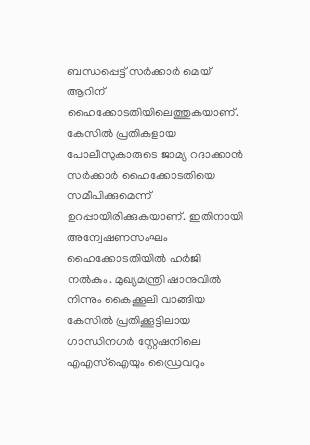ബന്ധപ്പെട്ട് സര്‍ക്കാര്‍ മെയ് ആറിന് ഹൈക്കോടതിയിലെത്തുകയാണ്. കേസില്‍ പ്രതികളായ പോലീസുകാരുടെ ജാമ്യ റദാക്കാന്‍ സര്‍ക്കാര്‍ ഹൈക്കോടതിയെ സമീപിക്കുമെന്ന് ഉറപ്പായിരിക്കുകയാണ്. ഇതിനായി അന്വേഷണസംഘം ഹൈക്കോടതിയില്‍ ഹര്‍ജി നല്‍കും. മുഖ്യമന്ത്രി ഷാനുവില്‍ നിന്നും കൈക്കൂലി വാങ്ങിയ കേസില്‍ പ്രതിക്കൂട്ടിലായ ഗാന്ധിനഗര്‍ സ്റ്റേഷനിലെ എഎസ്‌ഐയും ഡ്രൈവറും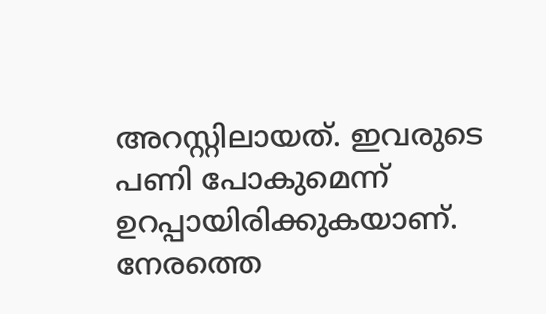അറസ്റ്റിലായത്. ഇവരുടെ പണി പോകുമെന്ന് ഉറപ്പായിരിക്കുകയാണ്. നേരത്തെ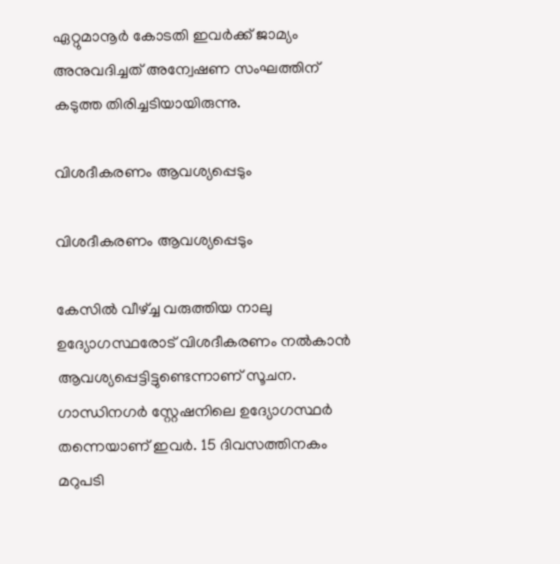ഏറ്റുമാനൂര്‍ കോടതി ഇവര്‍ക്ക് ജാമ്യം അനുവദിച്ചത് അന്വേഷണ സംഘത്തിന് കടുത്ത തിരിച്ചടിയായിരുന്നു.

വിശദീകരണം ആവശ്യപ്പെടും

വിശദീകരണം ആവശ്യപ്പെടും

കേസില്‍ വീഴ്ച്ച വരുത്തിയ നാലു ഉദ്യോഗസ്ഥരോട് വിശദീകരണം നല്‍കാന്‍ ആവശ്യപ്പെട്ടിട്ടുണ്ടെന്നാണ് സൂചന. ഗാന്ധിനഗര്‍ സ്റ്റേഷനിലെ ഉദ്യോഗസ്ഥര്‍ തന്നെയാണ് ഇവര്‍. 15 ദിവസത്തിനകം മറുപടി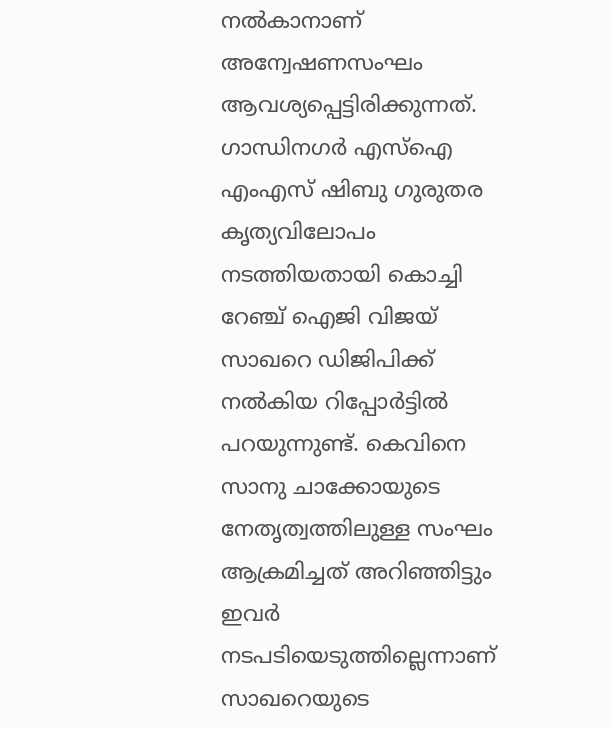നല്‍കാനാണ് അന്വേഷണസംഘം ആവശ്യപ്പെട്ടിരിക്കുന്നത്. ഗാന്ധിനഗര്‍ എസ്‌ഐ എംഎസ് ഷിബു ഗുരുതര കൃത്യവിലോപം നടത്തിയതായി കൊച്ചി റേഞ്ച് ഐജി വിജയ് സാഖറെ ഡിജിപിക്ക് നല്‍കിയ റിപ്പോര്‍ട്ടില്‍ പറയുന്നുണ്ട്. കെവിനെ സാനു ചാക്കോയുടെ നേതൃത്വത്തിലുള്ള സംഘം ആക്രമിച്ചത് അറിഞ്ഞിട്ടും ഇവര്‍ നടപടിയെടുത്തില്ലെന്നാണ് സാഖറെയുടെ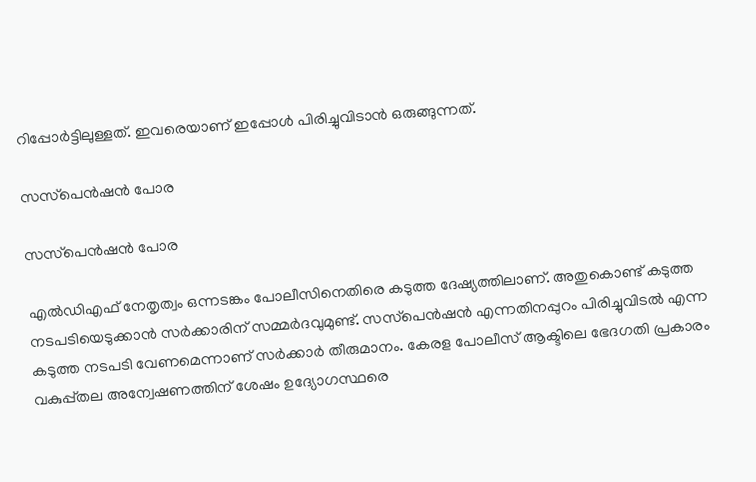റിപ്പോര്‍ട്ടിലുള്ളത്. ഇവരെയാണ് ഇപ്പോള്‍ പിരിച്ചുവിടാന്‍ ഒരുങ്ങുന്നത്.

സസ്‌പെന്‍ഷന്‍ പോര

സസ്‌പെന്‍ഷന്‍ പോര

എല്‍ഡിഎഫ് നേതൃത്വം ഒന്നടങ്കം പോലീസിനെതിരെ കടുത്ത ദേഷ്യത്തിലാണ്. അതുകൊണ്ട് കടുത്ത നടപടിയെടുക്കാന്‍ സര്‍ക്കാരിന് സമ്മര്‍ദവുമുണ്ട്. സസ്‌പെന്‍ഷന്‍ എന്നതിനപ്പുറം പിരിച്ചുവിടല്‍ എന്ന കടുത്ത നടപടി വേണമെന്നാണ് സര്‍ക്കാര്‍ തീരുമാനം. കേരള പോലീസ് ആക്ടിലെ ഭേദഗതി പ്രകാരം വകുപ്പ്തല അന്വേഷണത്തിന് ശേഷം ഉദ്യോഗസ്ഥരെ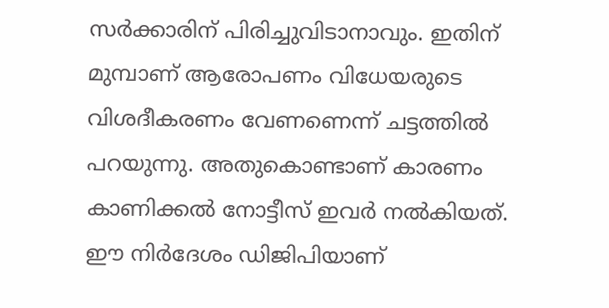സര്‍ക്കാരിന് പിരിച്ചുവിടാനാവും. ഇതിന് മുമ്പാണ് ആരോപണം വിധേയരുടെ വിശദീകരണം വേണണെന്ന് ചട്ടത്തില്‍ പറയുന്നു. അതുകൊണ്ടാണ് കാരണം കാണിക്കല്‍ നോട്ടീസ് ഇവര്‍ നല്‍കിയത്. ഈ നിര്‍ദേശം ഡിജിപിയാണ്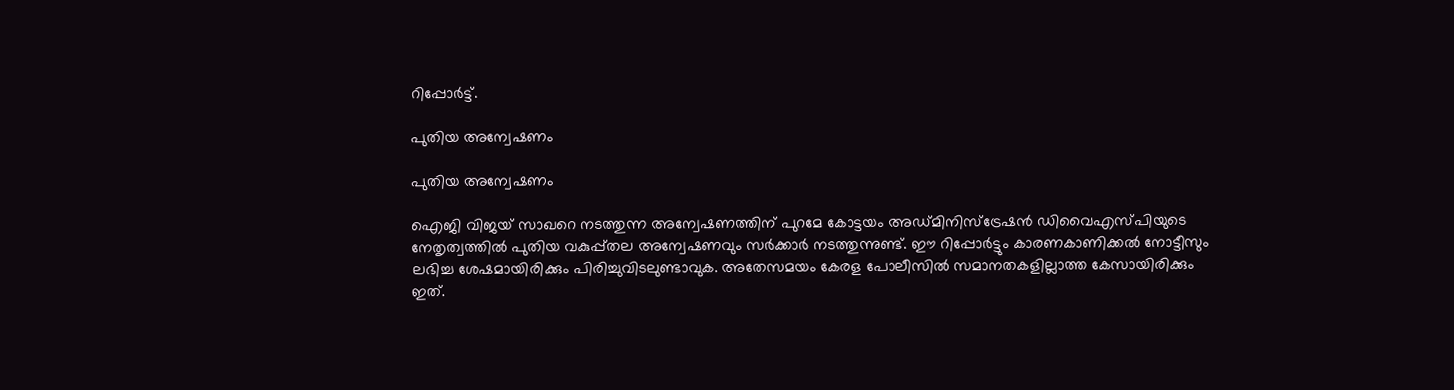റിപ്പോര്‍ട്ട്.

പുതിയ അന്വേഷണം

പുതിയ അന്വേഷണം

ഐജി വിജയ് സാഖറെ നടത്തുന്ന അന്വേഷണത്തിന് പുറമേ കോട്ടയം അഡ്മിനിസ്‌ട്രേഷന്‍ ഡിവൈഎസ്പിയുടെ നേതൃത്വത്തില്‍ പുതിയ വകുപ്പ്തല അന്വേഷണവും സര്‍ക്കാര്‍ നടത്തുന്നുണ്ട്. ഈ റിപ്പോര്‍ട്ടും കാരണകാണിക്കല്‍ നോട്ടീസും ലഭിച്ച ശേഷമായിരിക്കും പിരിച്ചുവിടലുണ്ടാവുക. അതേസമയം കേരള പോലീസില്‍ സമാനതകളില്ലാത്ത കേസായിരിക്കും ഇത്.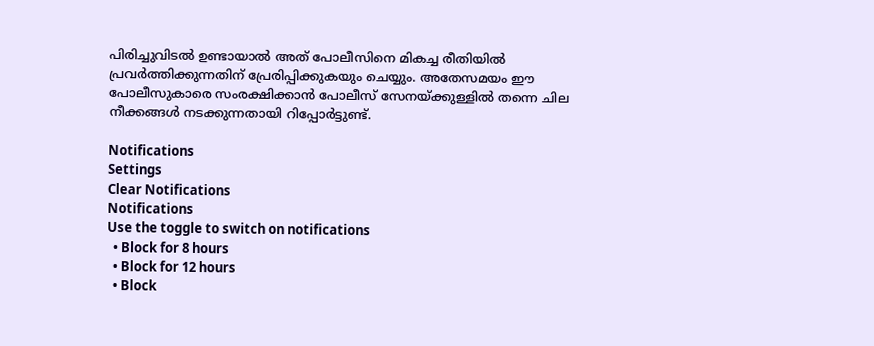പിരിച്ചുവിടല്‍ ഉണ്ടായാല്‍ അത് പോലീസിനെ മികച്ച രീതിയില്‍ പ്രവര്‍ത്തിക്കുന്നതിന് പ്രേരിപ്പിക്കുകയും ചെയ്യും. അതേസമയം ഈ പോലീസുകാരെ സംരക്ഷിക്കാന്‍ പോലീസ് സേനയ്ക്കുള്ളില്‍ തന്നെ ചില നീക്കങ്ങള്‍ നടക്കുന്നതായി റിപ്പോര്‍ട്ടുണ്ട്.

Notifications
Settings
Clear Notifications
Notifications
Use the toggle to switch on notifications
  • Block for 8 hours
  • Block for 12 hours
  • Block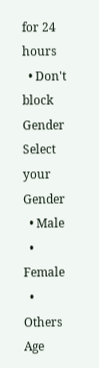for 24 hours
  • Don't block
Gender
Select your Gender
  • Male
  • Female
  • Others
Age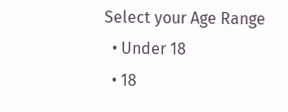Select your Age Range
  • Under 18
  • 18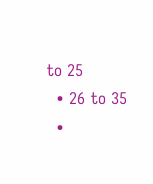to 25
  • 26 to 35
  •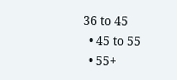36 to 45
  • 45 to 55
  • 55+